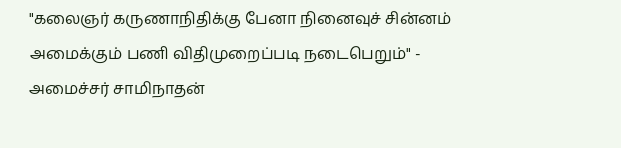"கலைஞர் கருணாநிதிக்கு பேனா நினைவுச் சின்னம் அமைக்கும் பணி விதிமுறைப்படி நடைபெறும்" - அமைச்சர் சாமிநாதன்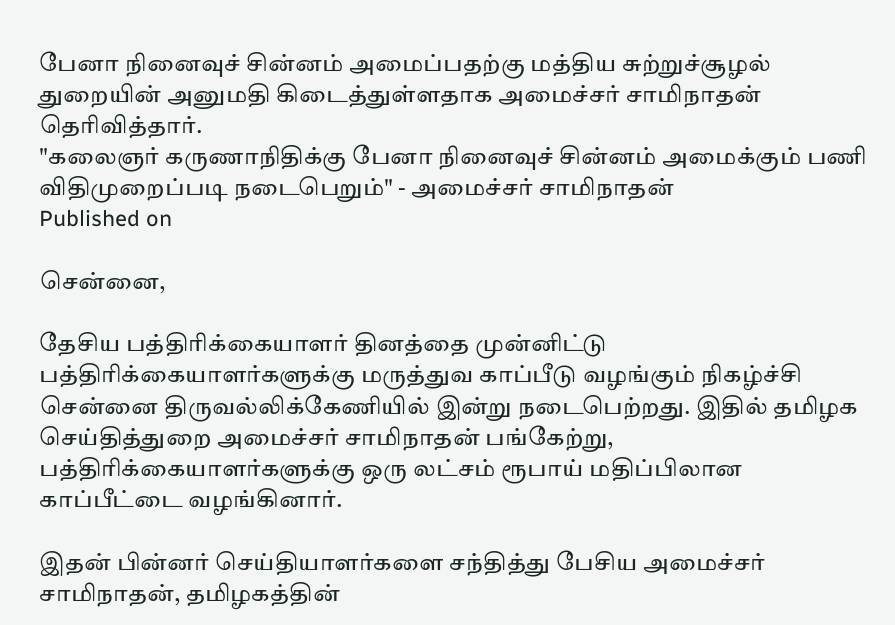பேனா நினைவுச் சின்னம் அமைப்பதற்கு மத்திய சுற்றுச்சூழல் துறையின் அனுமதி கிடைத்துள்ளதாக அமைச்சர் சாமிநாதன் தெரிவித்தார்.
"கலைஞர் கருணாநிதிக்கு பேனா நினைவுச் சின்னம் அமைக்கும் பணி விதிமுறைப்படி நடைபெறும்" - அமைச்சர் சாமிநாதன்
Published on

சென்னை,

தேசிய பத்திரிக்கையாளர் தினத்தை முன்னிட்டு பத்திரிக்கையாளர்களுக்கு மருத்துவ காப்பீடு வழங்கும் நிகழ்ச்சி சென்னை திருவல்லிக்கேணியில் இன்று நடைபெற்றது. இதில் தமிழக செய்தித்துறை அமைச்சர் சாமிநாதன் பங்கேற்று, பத்திரிக்கையாளர்களுக்கு ஒரு லட்சம் ரூபாய் மதிப்பிலான காப்பீட்டை வழங்கினார்.

இதன் பின்னர் செய்தியாளர்களை சந்தித்து பேசிய அமைச்சர் சாமிநாதன், தமிழகத்தின்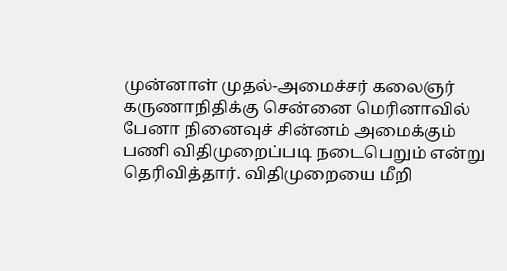முன்னாள் முதல்-அமைச்சர் கலைஞர் கருணாநிதிக்கு சென்னை மெரினாவில் பேனா நினைவுச் சின்னம் அமைக்கும் பணி விதிமுறைப்படி நடைபெறும் என்று தெரிவித்தார். விதிமுறையை மீறி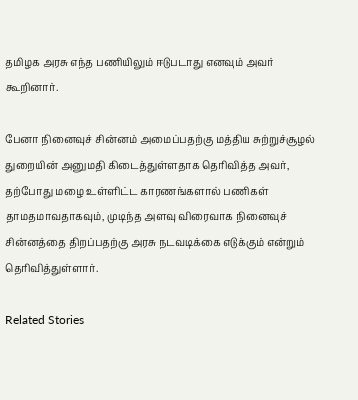தமிழக அரசு எந்த பணியிலும் ஈடுபடாது எனவும் அவர் கூறினார்.

பேனா நினைவுச் சின்னம் அமைப்பதற்கு மத்திய சுற்றுச்சூழல் துறையின் அனுமதி கிடைத்துள்ளதாக தெரிவித்த அவர், தற்போது மழை உள்ளிட்ட காரணங்களால் பணிகள் தாமதமாவதாகவும், முடிந்த அளவு விரைவாக நினைவுச் சின்னத்தை திறப்பதற்கு அரசு நடவடிக்கை எடுக்கும் என்றும் தெரிவித்துள்ளார்.

Related Stories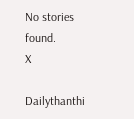No stories found.
X

Dailythanthi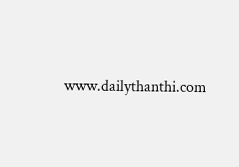www.dailythanthi.com